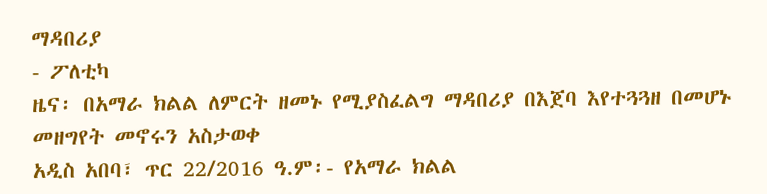ማዳበሪያ
- ፖለቲካ
ዜና፡ በአማራ ክልል ለምርት ዘመኑ የሚያስፈልግ ማዳበሪያ በእጀባ እየተጓጓዘ በመሆኑ መዘግየት መኖሩን አስታወቀ
አዲስ አበባ፣ ጥር 22/2016 ዓ.ም፡- የአማራ ክልል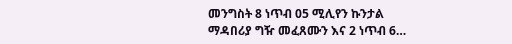መንግስት 8 ነጥብ 05 ሚሊየን ኩንታል ማዳበሪያ ግዥ መፈጸሙን እና 2 ነጥብ 6…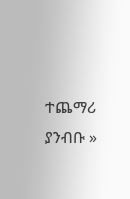ተጨማሪ ያንብቡ »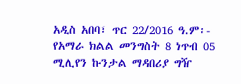አዲስ አበባ፣ ጥር 22/2016 ዓ.ም፡- የአማራ ክልል መንግስት 8 ነጥብ 05 ሚሊየን ኩንታል ማዳበሪያ ግዥ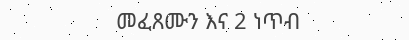መፈጸሙን እና 2 ነጥብ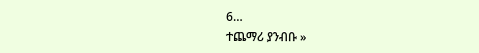6…
ተጨማሪ ያንብቡ »